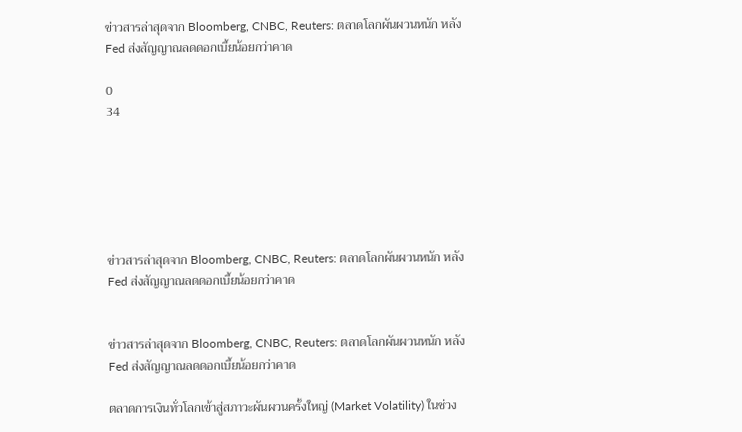ข่าวสารล่าสุดจาก Bloomberg, CNBC, Reuters: ตลาดโลกผันผวนหนัก หลัง Fed ส่งสัญญาณลดดอกเบี้ยน้อยกว่าคาด

0
34






ข่าวสารล่าสุดจาก Bloomberg, CNBC, Reuters: ตลาดโลกผันผวนหนัก หลัง Fed ส่งสัญญาณลดดอกเบี้ยน้อยกว่าคาด


ข่าวสารล่าสุดจาก Bloomberg, CNBC, Reuters: ตลาดโลกผันผวนหนัก หลัง Fed ส่งสัญญาณลดดอกเบี้ยน้อยกว่าคาด

ตลาดการเงินทั่วโลกเข้าสู่สภาวะผันผวนครั้งใหญ่ (Market Volatility) ในช่วง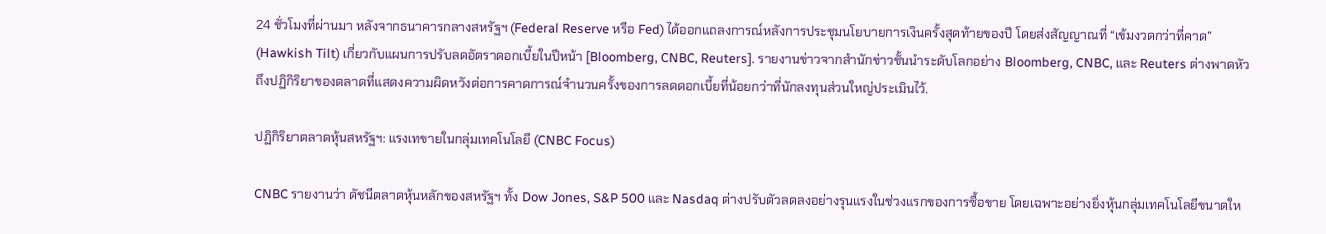24 ชั่วโมงที่ผ่านมา หลังจากธนาคารกลางสหรัฐฯ (Federal Reserve หรือ Fed) ได้ออกแถลงการณ์หลังการประชุมนโยบายการเงินครั้งสุดท้ายของปี โดยส่งสัญญาณที่ “เข้มงวดกว่าที่คาด” (Hawkish Tilt) เกี่ยวกับแผนการปรับลดอัตราดอกเบี้ยในปีหน้า [Bloomberg, CNBC, Reuters]. รายงานข่าวจากสำนักข่าวชั้นนำระดับโลกอย่าง Bloomberg, CNBC, และ Reuters ต่างพาดหัวถึงปฏิกิริยาของตลาดที่แสดงความผิดหวังต่อการคาดการณ์จำนวนครั้งของการลดดอกเบี้ยที่น้อยกว่าที่นักลงทุนส่วนใหญ่ประเมินไว้.

ปฏิกิริยาตลาดหุ้นสหรัฐฯ: แรงเทขายในกลุ่มเทคโนโลยี (CNBC Focus)

CNBC รายงานว่า ดัชนีตลาดหุ้นหลักของสหรัฐฯ ทั้ง Dow Jones, S&P 500 และ Nasdaq ต่างปรับตัวลดลงอย่างรุนแรงในช่วงแรกของการซื้อขาย โดยเฉพาะอย่างยิ่งหุ้นกลุ่มเทคโนโลยีขนาดให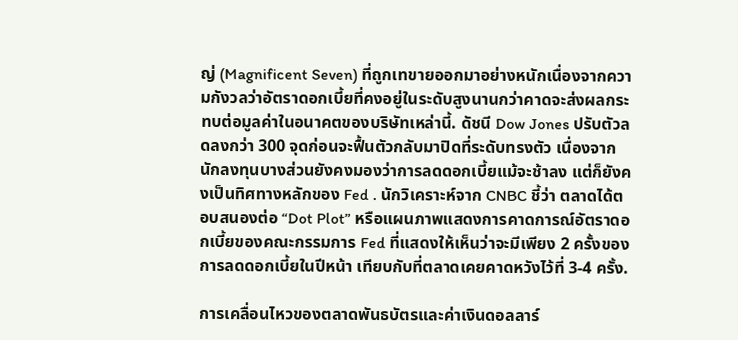ญ่ (Magnificent Seven) ที่ถูกเทขายออกมาอย่างหนักเนื่องจากความกังวลว่าอัตราดอกเบี้ยที่คงอยู่ในระดับสูงนานกว่าคาดจะส่งผลกระทบต่อมูลค่าในอนาคตของบริษัทเหล่านี้. ดัชนี Dow Jones ปรับตัวลดลงกว่า 300 จุดก่อนจะฟื้นตัวกลับมาปิดที่ระดับทรงตัว เนื่องจากนักลงทุนบางส่วนยังคงมองว่าการลดดอกเบี้ยแม้จะช้าลง แต่ก็ยังคงเป็นทิศทางหลักของ Fed . นักวิเคราะห์จาก CNBC ชี้ว่า ตลาดได้ตอบสนองต่อ “Dot Plot” หรือแผนภาพแสดงการคาดการณ์อัตราดอกเบี้ยของคณะกรรมการ Fed ที่แสดงให้เห็นว่าจะมีเพียง 2 ครั้งของการลดดอกเบี้ยในปีหน้า เทียบกับที่ตลาดเคยคาดหวังไว้ที่ 3-4 ครั้ง.

การเคลื่อนไหวของตลาดพันธบัตรและค่าเงินดอลลาร์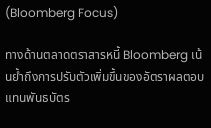(Bloomberg Focus)

ทางด้านตลาดตราสารหนี้ Bloomberg เน้นย้ำถึงการปรับตัวเพิ่มขึ้นของอัตราผลตอบแทนพันธบัตร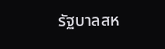รัฐบาลสห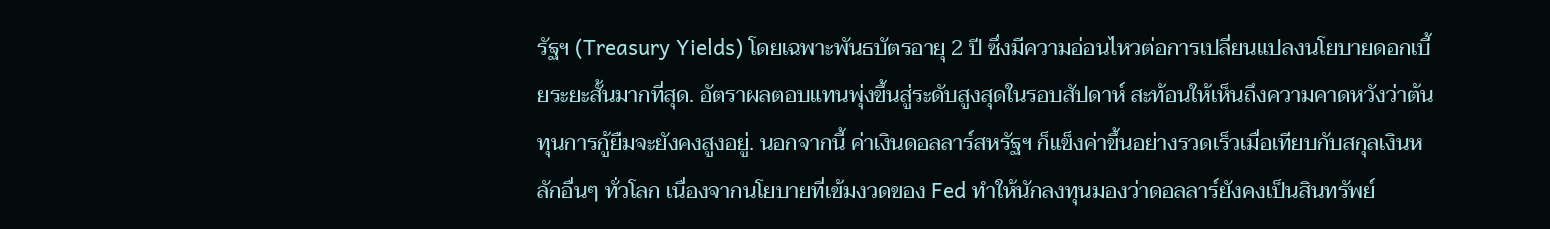รัฐฯ (Treasury Yields) โดยเฉพาะพันธบัตรอายุ 2 ปี ซึ่งมีความอ่อนไหวต่อการเปลี่ยนแปลงนโยบายดอกเบี้ยระยะสั้นมากที่สุด. อัตราผลตอบแทนพุ่งขึ้นสู่ระดับสูงสุดในรอบสัปดาห์ สะท้อนให้เห็นถึงความคาดหวังว่าต้นทุนการกู้ยืมจะยังคงสูงอยู่. นอกจากนี้ ค่าเงินดอลลาร์สหรัฐฯ ก็แข็งค่าขึ้นอย่างรวดเร็วเมื่อเทียบกับสกุลเงินหลักอื่นๆ ทั่วโลก เนื่องจากนโยบายที่เข้มงวดของ Fed ทำให้นักลงทุนมองว่าดอลลาร์ยังคงเป็นสินทรัพย์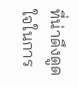ที่น่าดึงดูดใจในการ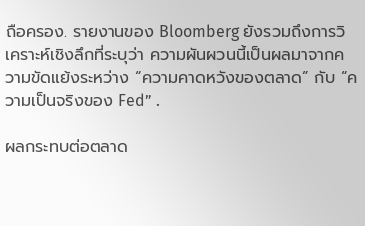ถือครอง. รายงานของ Bloomberg ยังรวมถึงการวิเคราะห์เชิงลึกที่ระบุว่า ความผันผวนนี้เป็นผลมาจากความขัดแย้งระหว่าง “ความคาดหวังของตลาด” กับ “ความเป็นจริงของ Fed” .

ผลกระทบต่อตลาด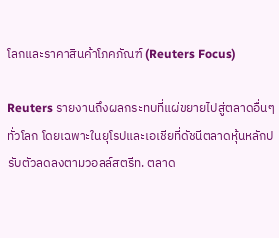โลกและราคาสินค้าโภคภัณฑ์ (Reuters Focus)

Reuters รายงานถึงผลกระทบที่แผ่ขยายไปสู่ตลาดอื่นๆ ทั่วโลก โดยเฉพาะในยุโรปและเอเชียที่ดัชนีตลาดหุ้นหลักปรับตัวลดลงตามวอลล์สตรีท. ตลาด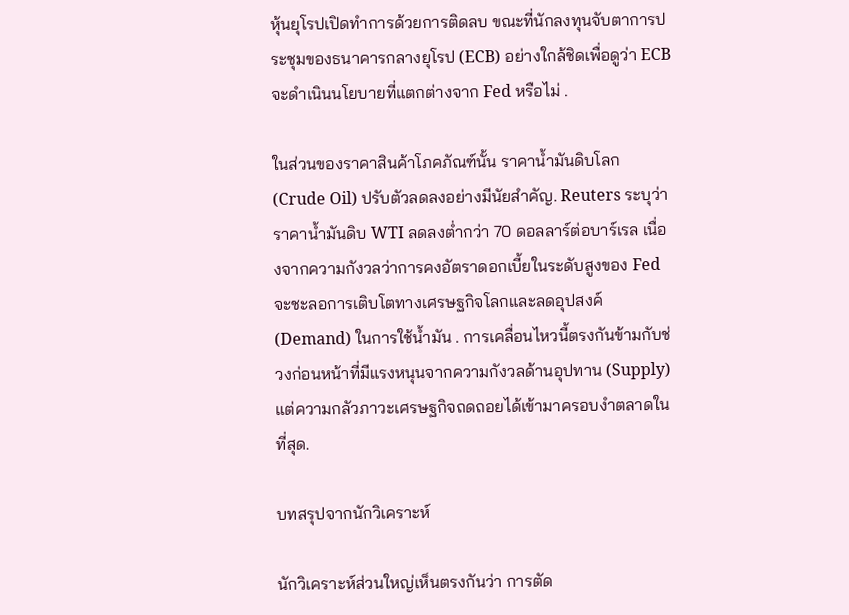หุ้นยุโรปเปิดทำการด้วยการติดลบ ขณะที่นักลงทุนจับตาการประชุมของธนาคารกลางยุโรป (ECB) อย่างใกล้ชิดเพื่อดูว่า ECB จะดำเนินนโยบายที่แตกต่างจาก Fed หรือไม่ .

ในส่วนของราคาสินค้าโภคภัณฑ์นั้น ราคาน้ำมันดิบโลก (Crude Oil) ปรับตัวลดลงอย่างมีนัยสำคัญ. Reuters ระบุว่า ราคาน้ำมันดิบ WTI ลดลงต่ำกว่า 70 ดอลลาร์ต่อบาร์เรล เนื่องจากความกังวลว่าการคงอัตราดอกเบี้ยในระดับสูงของ Fed จะชะลอการเติบโตทางเศรษฐกิจโลกและลดอุปสงค์ (Demand) ในการใช้น้ำมัน . การเคลื่อนไหวนี้ตรงกันข้ามกับช่วงก่อนหน้าที่มีแรงหนุนจากความกังวลด้านอุปทาน (Supply) แต่ความกลัวภาวะเศรษฐกิจถดถอยได้เข้ามาครอบงำตลาดในที่สุด.

บทสรุปจากนักวิเคราะห์

นักวิเคราะห์ส่วนใหญ่เห็นตรงกันว่า การตัด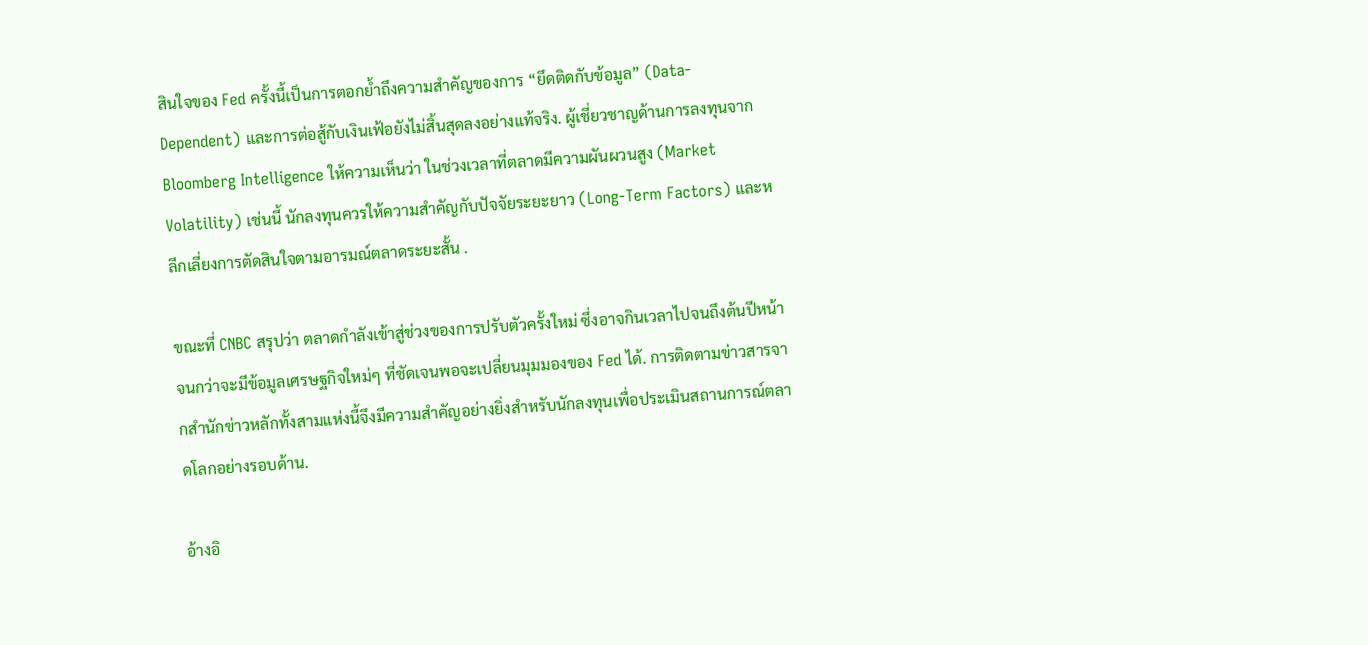สินใจของ Fed ครั้งนี้เป็นการตอกย้ำถึงความสำคัญของการ “ยึดติดกับข้อมูล” (Data-Dependent) และการต่อสู้กับเงินเฟ้อยังไม่สิ้นสุดลงอย่างแท้จริง. ผู้เชี่ยวชาญด้านการลงทุนจาก Bloomberg Intelligence ให้ความเห็นว่า ในช่วงเวลาที่ตลาดมีความผันผวนสูง (Market Volatility) เช่นนี้ นักลงทุนควรให้ความสำคัญกับปัจจัยระยะยาว (Long-Term Factors) และหลีกเลี่ยงการตัดสินใจตามอารมณ์ตลาดระยะสั้น .

ขณะที่ CNBC สรุปว่า ตลาดกำลังเข้าสู่ช่วงของการปรับตัวครั้งใหม่ ซึ่งอาจกินเวลาไปจนถึงต้นปีหน้า จนกว่าจะมีข้อมูลเศรษฐกิจใหม่ๆ ที่ชัดเจนพอจะเปลี่ยนมุมมองของ Fed ได้. การติดตามข่าวสารจากสำนักข่าวหลักทั้งสามแห่งนี้จึงมีความสำคัญอย่างยิ่งสำหรับนักลงทุนเพื่อประเมินสถานการณ์ตลาดโลกอย่างรอบด้าน.

อ้างอิ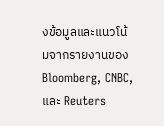งข้อมูลและแนวโน้มจากรายงานของ Bloomberg, CNBC, และ Reuters